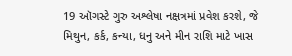19 ઑગસ્ટે ગુરુ અશ્લેષા નક્ષત્રમાં પ્રવેશ કરશે, જે મિથુન, કર્ક, કન્યા, ધનુ અને મીન રાશિ માટે ખાસ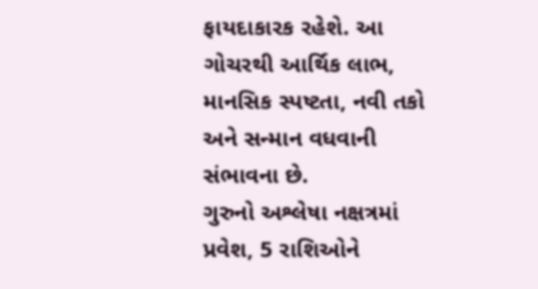ફાયદાકારક રહેશે. આ ગોચરથી આર્થિક લાભ, માનસિક સ્પષ્ટતા, નવી તકો અને સન્માન વધવાની સંભાવના છે.
ગુરુનો અશ્લેષા નક્ષત્રમાં પ્રવેશ, 5 રાશિઓને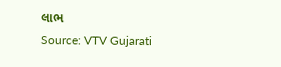લાભ
Source: VTV Gujarati